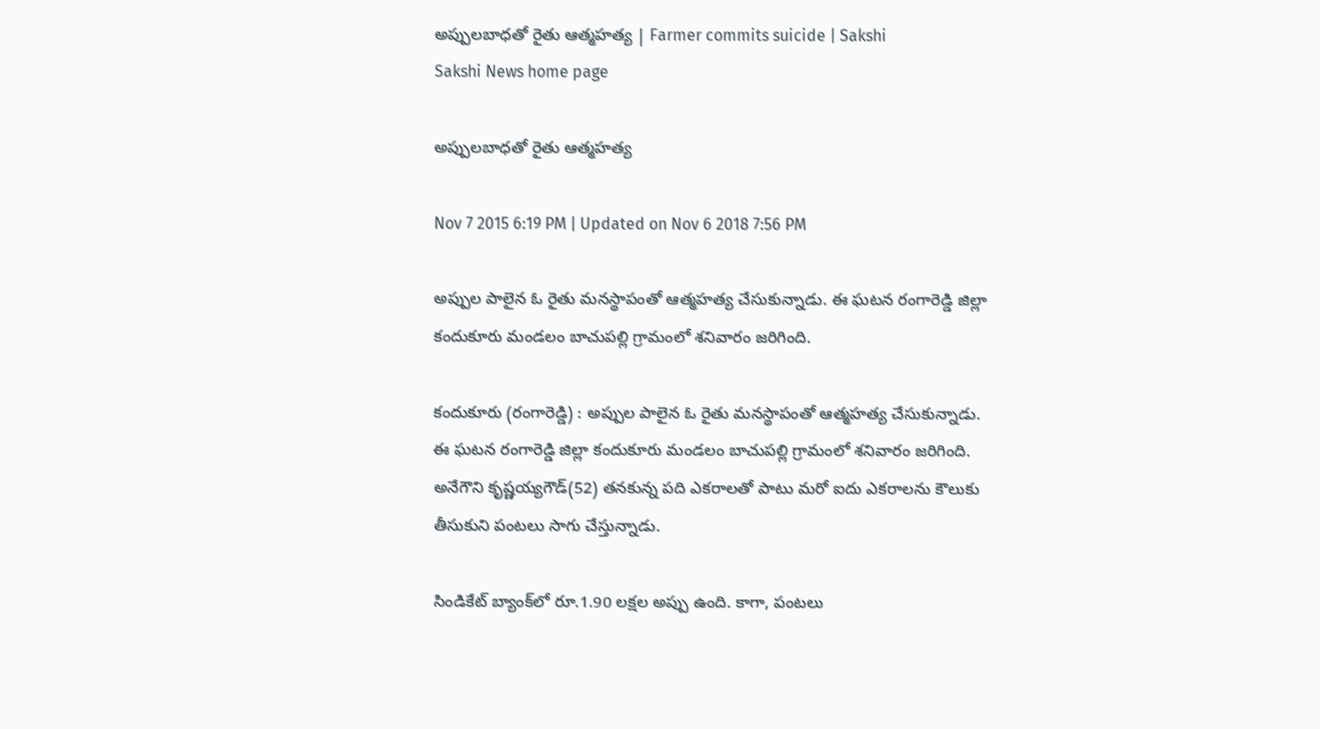అప్పులబాధతో రైతు ఆత్మహత్య | Farmer commits suicide | Sakshi
Sakshi News home page

అప్పులబాధతో రైతు ఆత్మహత్య

Nov 7 2015 6:19 PM | Updated on Nov 6 2018 7:56 PM

అప్పుల పాలైన ఓ రైతు మనస్థాపంతో ఆత్మహత్య చేసుకున్నాడు. ఈ ఘటన రంగారెడ్డి జిల్లా కందుకూరు మండలం బాచుపల్లి గ్రామంలో శనివారం జరిగింది.

కందుకూరు (రంగారెడ్డి) : అప్పుల పాలైన ఓ రైతు మనస్థాపంతో ఆత్మహత్య చేసుకున్నాడు. ఈ ఘటన రంగారెడ్డి జిల్లా కందుకూరు మండలం బాచుపల్లి గ్రామంలో శనివారం జరిగింది. అనేగౌని కృష్ణయ్యగౌడ్(52) తనకున్న పది ఎకరాలతో పాటు మరో ఐదు ఎకరాలను కౌలుకు తీసుకుని పంటలు సాగు చేస్తున్నాడు.

సిండికేట్ బ్యాంక్‌లో రూ.1.90 లక్షల అప్పు ఉంది. కాగా, పంటలు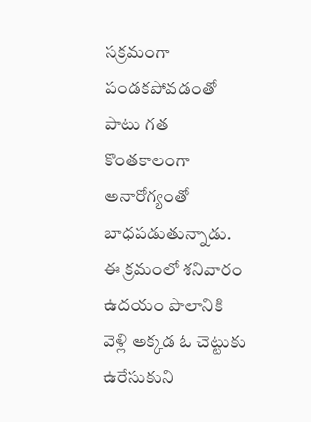సక్రమంగా పండకపోవడంతో పాటు గత కొంతకాలంగా అనారోగ్యంతో బాధపడుతున్నాడు. ఈ క్రమంలో శనివారం ఉదయం పొలానికి వెళ్లి అక్కడ ఓ చెట్టుకు ఉరేసుకుని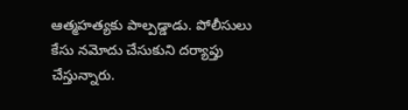ఆత్మహత్యకు పాల్పడ్డాడు. పోలీసులు కేసు నమోదు చేసుకుని దర్యాప్తు చేస్తున్నారు.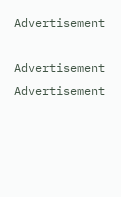Advertisement

Advertisement
Advertisement